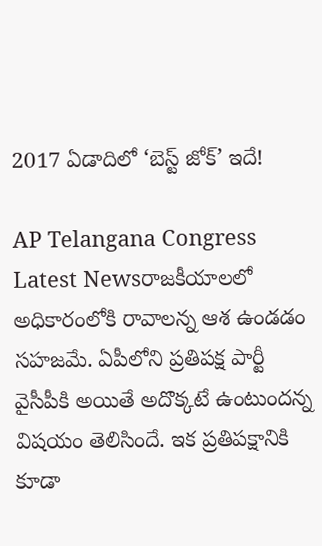2017 ఏడాదిలో ‘బెస్ట్ జోక్’ ఇదే!

AP Telangana Congress Latest Newsరాజకీయాలలో అధికారంలోకి రావాలన్న ఆశ ఉండడం సహజమే. ఏపీలోని ప్రతిపక్ష పార్టీ వైసీపీకి అయితే అదొక్కటే ఉంటుందన్న విషయం తెలిసిందే. ఇక ప్రతిపక్షానికి కూడా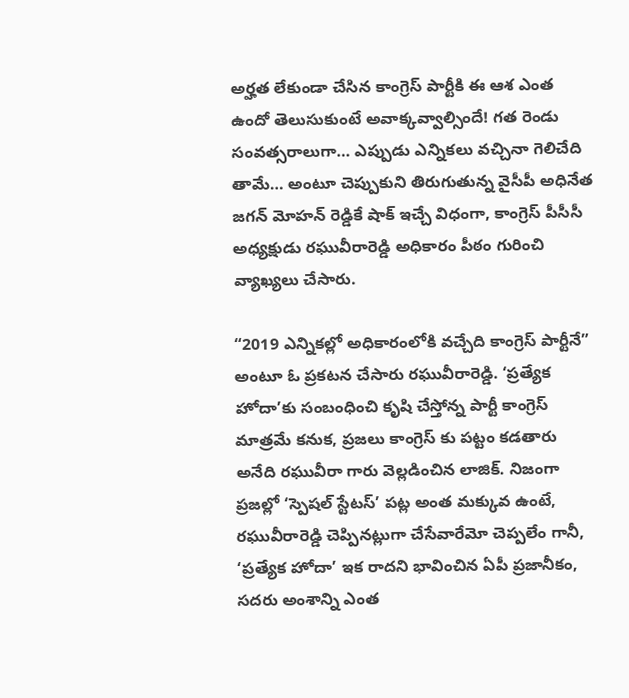అర్హత లేకుండా చేసిన కాంగ్రెస్ పార్టీకి ఈ ఆశ ఎంత ఉందో తెలుసుకుంటే అవాక్కవ్వాల్సిందే! గత రెండు సంవత్సరాలుగా… ఎప్పుడు ఎన్నికలు వచ్చినా గెలిచేది తామే… అంటూ చెప్పుకుని తిరుగుతున్న వైసీపీ అధినేత జగన్ మోహన్ రెడ్డికే షాక్ ఇచ్చే విధంగా, కాంగ్రెస్ పీసీసీ అధ్యక్షుడు రఘువీరారెడ్డి అధికారం పీఠం గురించి వ్యాఖ్యలు చేసారు.

“2019 ఎన్నికల్లో అధికారంలోకి వచ్చేది కాంగ్రెస్ పార్టీనే” అంటూ ఓ ప్రకటన చేసారు రఘువీరారెడ్డి. ‘ప్రత్యేక హోదా’కు సంబంధించి కృషి చేస్తోన్న పార్టీ కాంగ్రెస్ మాత్రమే కనుక, ప్రజలు కాంగ్రెస్ కు పట్టం కడతారు అనేది రఘువీరా గారు వెల్లడించిన లాజిక్. నిజంగా ప్రజల్లో ‘స్పెషల్ స్టేటస్’ పట్ల అంత మక్కువ ఉంటే, రఘువీరారెడ్డి చెప్పినట్లుగా చేసేవారేమో చెప్పలేం గానీ, ‘ప్రత్యేక హోదా’ ఇక రాదని భావించిన ఏపీ ప్రజానీకం, సదరు అంశాన్ని ఎంత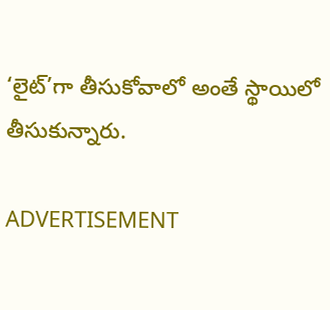‘లైట్’గా తీసుకోవాలో అంతే స్థాయిలో తీసుకున్నారు.

ADVERTISEMENT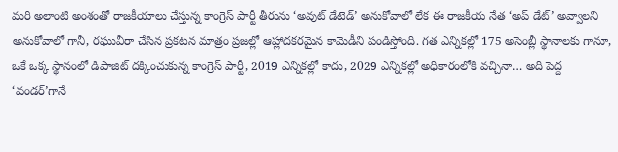మరి అలాంటి అంశంతో రాజకీయాలు చేస్తున్న కాంగ్రెస్ పార్టీ తీరును ‘అవుట్ డేటెడ్’ అనుకోవాలో లేక ఈ రాజకీయ నేత ‘అప్ డేట్’ అవ్వాలని అనుకోవాలో గానీ, రఘువీరా చేసిన ప్రకటన మాత్రం ప్రజల్లో ఆహ్లాదకరమైన కామెడీని పండిస్తోంది. గత ఎన్నికల్లో 175 అసెంబ్లీ స్థానాలకు గానూ, ఒకే ఒక్క స్థానంలో డిపాజిట్ దక్కించుకున్న కాంగ్రెస్ పార్టీ, 2019 ఎన్నికల్లో కాదు, 2029 ఎన్నికల్లో అధికారంలోకి వచ్చినా… అది పెద్ద ‘వండర్’గానే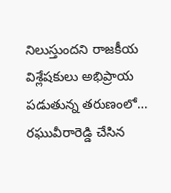నిలుస్తుందని రాజకీయ విశ్లేషకులు అభిప్రాయ పడుతున్న తరుణంలో… రఘువీరారెడ్డి చేసిన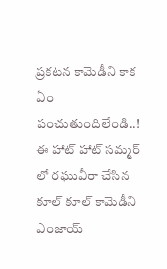ప్రకటన కామెడీని కాక ఏం పంచుతుందిలేండి..! ఈ హాట్ హాట్ సమ్మర్ లో రఘువీరా చేసిన కూల్ కూల్ కామెడీని ఎంజాయ్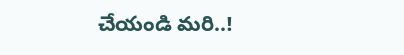చేయండి మరి..!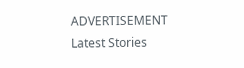ADVERTISEMENT
Latest Stories